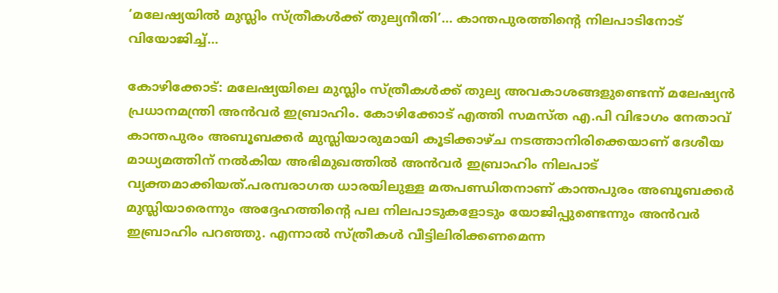‘മലേഷ്യയിൽ മുസ്ലിം സ്ത്രീകൾക്ക് തുല്യനീതി’… കാന്തപുരത്തിന്റെ നിലപാടിനോട് വിയോജിച്ച്…

കോഴിക്കോട്: മലേഷ്യയിലെ മുസ്ലിം സ്ത്രീകൾക്ക് തുല്യ അവകാശങ്ങളുണ്ടെന്ന് മലേഷ്യൻ പ്രധാനമന്ത്രി അൻവർ ഇബ്രാഹിം. കോഴിക്കോട് എത്തി സമസ്ത എ.പി വിഭാഗം നേതാവ് കാന്തപുരം അബൂബക്കർ മുസ്ലിയാരുമായി കൂടിക്കാഴ്ച നടത്താനിരിക്കെയാണ് ദേശീയ മാധ്യമത്തിന് നൽകിയ അഭിമുഖത്തിൽ അൻവർ ഇബ്രാഹിം നിലപാട് വ്യക്തമാക്കിയത്.പരമ്പരാഗത ധാരയിലുള്ള മതപണ്ഡിതനാണ് കാന്തപുരം അബൂബക്കർ മുസ്ലിയാരെന്നും അദ്ദേഹത്തിന്റെ പല നിലപാടുകളോടും യോജിപ്പുണ്ടെന്നും അൻവർ ഇബ്രാഹിം പറഞ്ഞു. എന്നാൽ സ്ത്രീകൾ വീട്ടിലിരിക്കണമെന്ന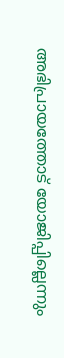അഭിപ്രായത്തോട് യോജിപ്പില്ലെന്നും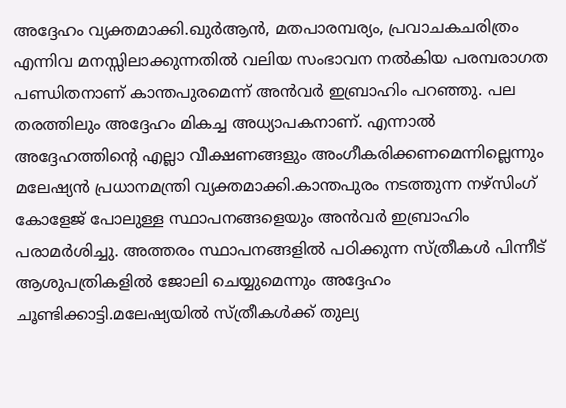അദ്ദേഹം വ്യക്തമാക്കി.ഖുർആൻ, മതപാരമ്പര്യം, പ്രവാചകചരിത്രം എന്നിവ മനസ്സിലാക്കുന്നതിൽ വലിയ സംഭാവന നൽകിയ പരമ്പരാഗത പണ്ഡിതനാണ് കാന്തപുരമെന്ന് അൻവർ ഇബ്രാഹിം പറഞ്ഞു. പല തരത്തിലും അദ്ദേഹം മികച്ച അധ്യാപകനാണ്. എന്നാൽ അദ്ദേഹത്തിന്റെ എല്ലാ വീക്ഷണങ്ങളും അംഗീകരിക്കണമെന്നില്ലെന്നും മലേഷ്യൻ പ്രധാനമന്ത്രി വ്യക്തമാക്കി.കാന്തപുരം നടത്തുന്ന നഴ്സിംഗ് കോളേജ് പോലുള്ള സ്ഥാപനങ്ങളെയും അൻവർ ഇബ്രാഹിം പരാമർശിച്ചു. അത്തരം സ്ഥാപനങ്ങളിൽ പഠിക്കുന്ന സ്ത്രീകൾ പിന്നീട് ആശുപത്രികളിൽ ജോലി ചെയ്യുമെന്നും അദ്ദേഹം ചൂണ്ടിക്കാട്ടി.മലേഷ്യയിൽ സ്ത്രീകൾക്ക് തുല്യ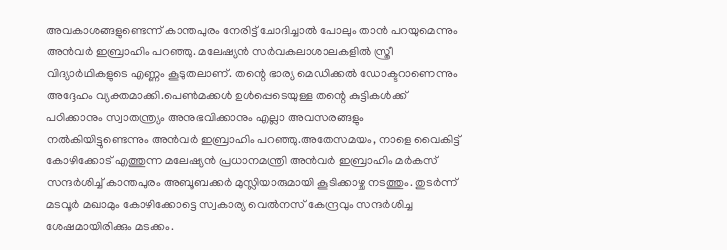അവകാശങ്ങളുണ്ടെന്ന് കാന്തപുരം നേരിട്ട് ചോദിച്ചാൽ പോലും താൻ പറയുമെന്നും അൻവർ ഇബ്രാഹിം പറഞ്ഞു. മലേഷ്യൻ സർവകലാശാലകളിൽ സ്ത്രീ വിദ്യാർഥികളുടെ എണ്ണം കൂടുതലാണ്. തന്റെ ഭാര്യ മെഡിക്കൽ ഡോക്ടറാണെന്നും അദ്ദേഹം വ്യക്തമാക്കി.പെൺമക്കൾ ഉൾപ്പെടെയുള്ള തന്റെ കുട്ടികൾക്ക് പഠിക്കാനും സ്വാതന്ത്ര്യം അനുഭവിക്കാനും എല്ലാ അവസരങ്ങളും നൽകിയിട്ടുണ്ടെന്നും അൻവർ ഇബ്രാഹിം പറഞ്ഞു.അതേസമയം, നാളെ വൈകിട്ട് കോഴിക്കോട് എത്തുന്ന മലേഷ്യൻ പ്രധാനമന്ത്രി അൻവർ ഇബ്രാഹിം മർകസ് സന്ദർശിച്ച് കാന്തപുരം അബൂബക്കർ മുസ്ലിയാരുമായി കൂടിക്കാഴ്ച നടത്തും. തുടർന്ന് മടവൂർ മഖാമും കോഴിക്കോട്ടെ സ്വകാര്യ വെൽനസ് കേന്ദ്രവും സന്ദർശിച്ച ശേഷമായിരിക്കും മടക്കം.